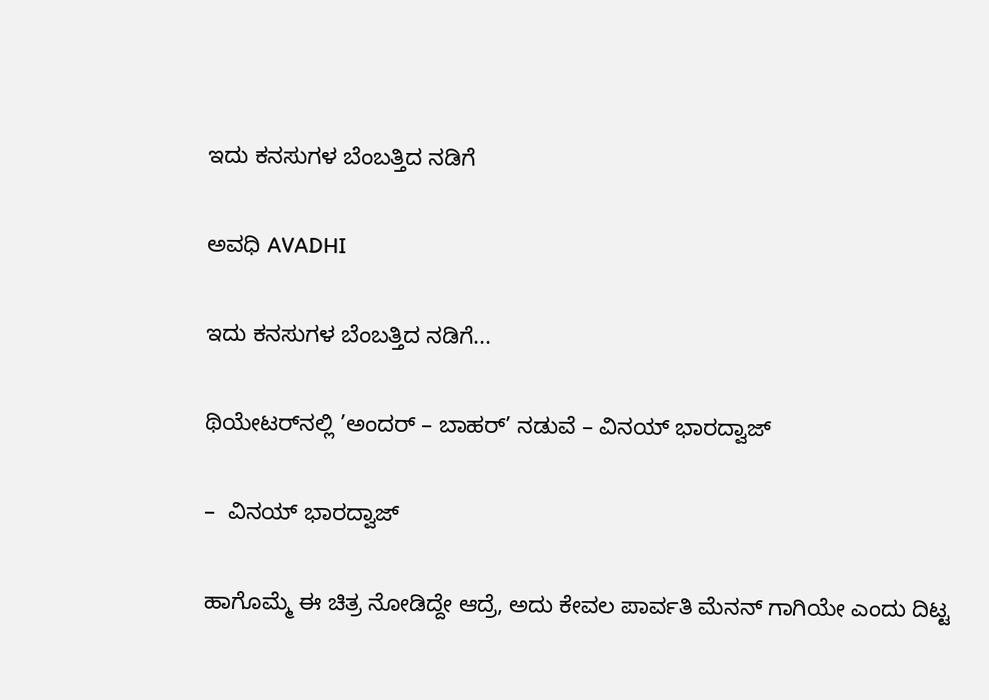ಇದು ಕನಸುಗಳ ಬೆಂಬತ್ತಿದ ನಡಿಗೆ‍

ಅವಧಿ AVADHI

ಇದು ಕನಸುಗಳ ಬೆಂಬತ್ತಿದ ನಡಿಗೆ...

ಥಿಯೇಟರ್‌ನಲ್ಲಿ ’ಅಂದರ್ – ಬಾಹರ್’ ನಡುವೆ – ವಿನಯ್ ಭಾರದ್ವಾಜ್

–  ವಿನಯ್ ಭಾರದ್ವಾಜ್

ಹಾಗೊಮ್ಮೆ ಈ ಚಿತ್ರ ನೋಡಿದ್ದೇ ಆದ್ರೆ, ಅದು ಕೇವಲ ಪಾರ್ವತಿ ಮೆನನ್ ಗಾಗಿಯೇ ಎಂದು ದಿಟ್ಟ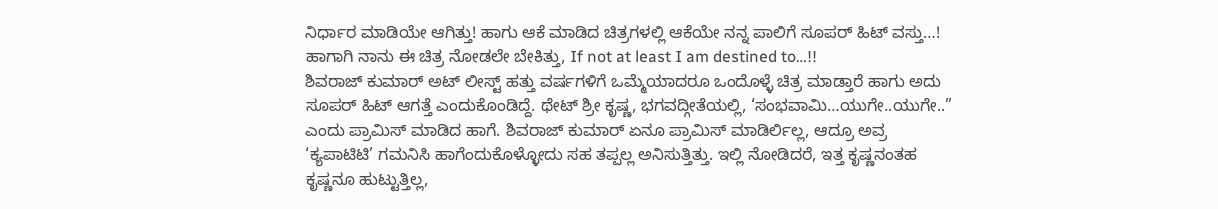ನಿರ್ಧಾರ ಮಾಡಿಯೇ ಆಗಿತ್ತು! ಹಾಗು ಆಕೆ ಮಾಡಿದ ಚಿತ್ರಗಳಲ್ಲಿ ಆಕೆಯೇ ನನ್ನ ಪಾಲಿಗೆ ಸೂಪರ್ ಹಿಟ್ ವಸ್ತು…! ಹಾಗಾಗಿ ನಾನು ಈ ಚಿತ್ರ ನೋಡಲೇ ಬೇಕಿತ್ತು, If not at least I am destined to…!!
ಶಿವರಾಜ್ ಕುಮಾರ್ ಅಟ್ ಲೀಸ್ಟ್ ಹತ್ತು ವರ್ಷಗಳಿಗೆ ಒಮ್ಮೆಯಾದರೂ ಒಂದೊಳ್ಳೆ ಚಿತ್ರ ಮಾಡ್ತಾರೆ ಹಾಗು ಅದು ಸೂಪರ್ ಹಿಟ್ ಆಗತ್ತೆ ಎಂದುಕೊಂಡಿದ್ದೆ. ಥೇಟ್ ಶ್ರೀ ಕೃಷ್ಣ, ಭಗವದ್ಗೀತೆಯಲ್ಲಿ, ‘ಸಂಭವಾಮಿ…ಯುಗೇ..ಯುಗೇ..” ಎಂದು ಪ್ರಾಮಿಸ್ ಮಾಡಿದ ಹಾಗೆ. ಶಿವರಾಜ್ ಕುಮಾರ್‌ ಏನೂ ಪ್ರಾಮಿಸ್ ಮಾಡಿರ್ಲಿಲ್ಲ, ಆದ್ರೂ ಅವ್ರ ‘ಕ್ಯಪಾಟಿಟಿ’ ಗಮನಿಸಿ ಹಾಗೆಂದುಕೊಳ್ಳೋದು ಸಹ ತಪ್ಪಲ್ಲ ಅನಿಸುತ್ತಿತ್ತು. ಇಲ್ಲಿ ನೋಡಿದರೆ, ಇತ್ತ ಕೃಷ್ಣನಂತಹ ಕೃಷ್ಣನೂ ಹುಟ್ಟುತ್ತಿಲ್ಲ,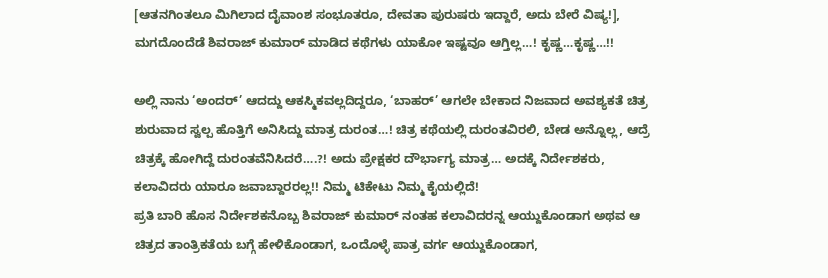[ಆತನಗಿಂತಲೂ ಮಿಗಿಲಾದ ದೈವಾಂಶ ಸಂಭೂತರೂ, ದೇವತಾ ಪುರುಷರು ಇದ್ದಾರೆ, ಅದು ಬೇರೆ ವಿಷ್ಯ!], ಮಗದೊಂದೆಡೆ ಶಿವರಾಜ್ ಕುಮಾರ್ ಮಾಡಿದ ಕಥೆಗಳು ಯಾಕೋ ಇಷ್ಟವೂ ಆಗ್ತಿಲ್ಲ…! ಕೃಷ್ಣ…ಕೃಷ್ಣ…!!

ಅಲ್ಲಿ ನಾನು ‘ಅಂದರ್’ ಆದದ್ದು ಆಕಸ್ಮಿಕವಲ್ಲದಿದ್ದರೂ, ‘ಬಾಹರ್’ ಆಗಲೇ ಬೇಕಾದ ನಿಜವಾದ ಅವಶ್ಯಕತೆ ಚಿತ್ರ ಶುರುವಾದ ಸ್ವಲ್ಪ ಹೊತ್ತಿಗೆ ಅನಿಸಿದ್ದು ಮಾತ್ರ ದುರಂತ…! ಚಿತ್ರ ಕಥೆಯಲ್ಲಿ ದುರಂತವಿರಲಿ, ಬೇಡ ಅನ್ನೊಲ್ಲ, ಆದ್ರೆ ಚಿತ್ರಕ್ಕೆ ಹೋಗಿದ್ದೆ ದುರಂತವೆನಿಸಿದರೆ….?! ಅದು ಪ್ರೇಕ್ಷಕರ ದೌರ್ಭಾಗ್ಯ ಮಾತ್ರ… ಅದಕ್ಕೆ ನಿರ್ದೇಶಕರು, ಕಲಾವಿದರು ಯಾರೂ ಜವಾಬ್ದಾರರಲ್ಲ!! ನಿಮ್ಮ ಟಿಕೇಟು ನಿಮ್ಮ ಕೈಯಲ್ಲಿದೆ!
ಪ್ರತಿ ಬಾರಿ ಹೊಸ ನಿರ್ದೇಶಕನೊಬ್ಬ ಶಿವರಾಜ್ ಕುಮಾರ್ ನಂತಹ ಕಲಾವಿದರನ್ನ ಆಯ್ದುಕೊಂಡಾಗ ಅಥವ ಆ ಚಿತ್ರದ ತಾಂತ್ರಿಕತೆಯ ಬಗ್ಗೆ ಹೇಳಿಕೊಂಡಾಗ, ಒಂದೊಳ್ಳೆ ಪಾತ್ರ ವರ್ಗ ಆಯ್ದುಕೊಂಡಾಗ,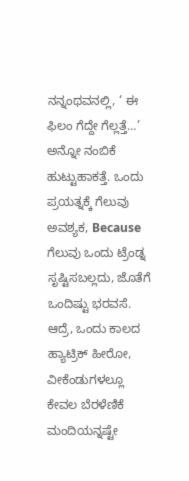ನನ್ನಂಥವನಲ್ಲಿ, ‘ ಈ ಫಿಲಂ ಗೆದ್ದೇ ಗೆಲ್ಲತ್ತೆ…’ ಅನ್ನೋ ನಂಬಿಕೆ ಹುಟ್ಟುಹಾಕತ್ತೆ. ಒಂದು ಪ್ರಯತ್ನಕ್ಕೆ ಗೆಲುವು ಅವಶ್ಯಕ, Because ಗೆಲುವು ಒಂದು ಟ್ರೆಂಡ್ನ ಸೃಷ್ಟಿಸಬಲ್ಲದು, ಜೊತೆಗೆ ಒಂದಿಷ್ಟು ಭರವಸೆ. ಆದ್ರೆ, ಒಂದು ಕಾಲದ ಹ್ಯಾಟ್ರಿಕ್ ಹೀರೋ, ವೀಕೆಂಡುಗಳಲ್ಲೂ ಕೇವಲ ಬೆರಳೆಣಿಕೆ ಮಂದಿಯನ್ನಷ್ಟೇ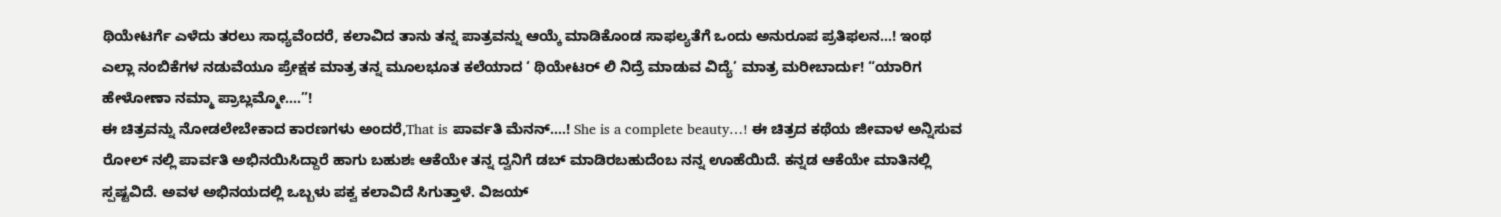ಥಿಯೇಟರ್ಗೆ ಎಳೆದು ತರಲು ಸಾಧ್ಯವೆಂದರೆ, ಕಲಾವಿದ ತಾನು ತನ್ನ ಪಾತ್ರವನ್ನು ಆಯ್ಕೆ ಮಾಡಿಕೊಂಡ ಸಾಫಲ್ಯತೆಗೆ ಒಂದು ಅನುರೂಪ ಪ್ರತಿಫಲನ…! ಇಂಥ ಎಲ್ಲಾ ನಂಬಿಕೆಗಳ ನಡುವೆಯೂ ಪ್ರೇಕ್ಷಕ ಮಾತ್ರ ತನ್ನ ಮೂಲಭೂತ ಕಲೆಯಾದ ‘ ಥಿಯೇಟರ್ ಲಿ ನಿದ್ರೆ ಮಾಡುವ ವಿದ್ಯೆ’ ಮಾತ್ರ ಮರೀಬಾರ್ದು! “ಯಾರಿಗ ಹೇಳೋಣಾ ನಮ್ಮಾ ಪ್ರಾಬ್ಲಮ್ಮೋ….”!
ಈ ಚಿತ್ರವನ್ನು ನೋಡಲೇಬೇಕಾದ ಕಾರಣಗಳು ಅಂದರೆ,That is ಪಾರ್ವತಿ ಮೆನನ್….! She is a complete beauty…! ಈ ಚಿತ್ರದ ಕಥೆಯ ಜೀವಾಳ ಅನ್ನಿಸುವ ರೋಲ್ ನಲ್ಲಿ ಪಾರ್ವತಿ ಅಭಿನಯಿಸಿದ್ದಾರೆ ಹಾಗು ಬಹುಶಃ ಆಕೆಯೇ ತನ್ನ ದ್ವನಿಗೆ ಡಬ್ ಮಾಡಿರಬಹುದೆಂಬ ನನ್ನ ಊಹೆಯಿದೆ. ಕನ್ನಡ ಆಕೆಯೇ ಮಾತಿನಲ್ಲಿ ಸ್ಪಷ್ಟವಿದೆ. ಅವಳ ಅಭಿನಯದಲ್ಲಿ ಒಬ್ಬಳು ಪಕ್ವ ಕಲಾವಿದೆ ಸಿಗುತ್ತಾಳೆ. ವಿಜಯ್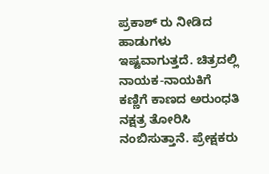ಪ್ರಕಾಶ್ ರು ನೀಡಿದ ಹಾಡುಗಳು ಇಷ್ಟವಾಗುತ್ತದೆ. ಚಿತ್ರದಲ್ಲಿ ನಾಯಕ-ನಾಯಕಿಗೆ ಕಣ್ಣಿಗೆ ಕಾಣದ ಅರುಂಧತಿ ನಕ್ಷತ್ರ ತೋರಿಸಿ ನಂಬಿಸುತ್ತಾನೆ. ಪ್ರೇಕ್ಷಕರು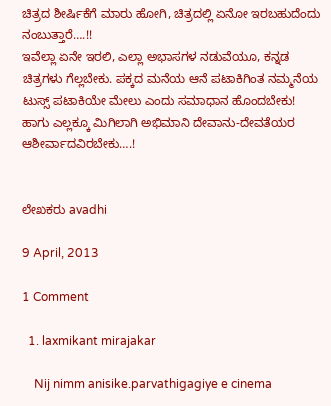ಚಿತ್ರದ ಶೀರ್ಷಿಕೆಗೆ ಮಾರು ಹೋಗಿ, ಚಿತ್ರದಲ್ಲಿ ಏನೋ ಇರಬಹುದೆಂದು ನಂಬುತ್ತಾರೆ….!!
ಇವೆಲ್ಲಾ ಏನೇ ಇರಲಿ, ಎಲ್ಲಾ ಅಭಾಸಗಳ ನಡುವೆಯೂ, ಕನ್ನಡ ಚಿತ್ರಗಳು ಗೆಲ್ಲಬೇಕು. ಪಕ್ಕದ ಮನೆಯ ಆನೆ ಪಟಾಕಿಗಿಂತ ನಮ್ಮನೆಯ ಟುಸ್ಸ್ ಪಟಾಕಿಯೇ ಮೇಲು ಎಂದು ಸಮಾಧಾನ ಹೊಂದಬೇಕು! ಹಾಗು ಎಲ್ಲಕ್ಕೂ ಮಿಗಿಲಾಗಿ ಅಭಿಮಾನಿ ದೇವಾನು-ದೇವತೆಯರ ಆಶೀರ್ವಾದವಿರಬೇಕು….!


ಲೇಖಕರು avadhi

9 April, 2013

1 Comment

  1. laxmikant mirajakar

    Nij nimm anisike.parvathigagiye e cinema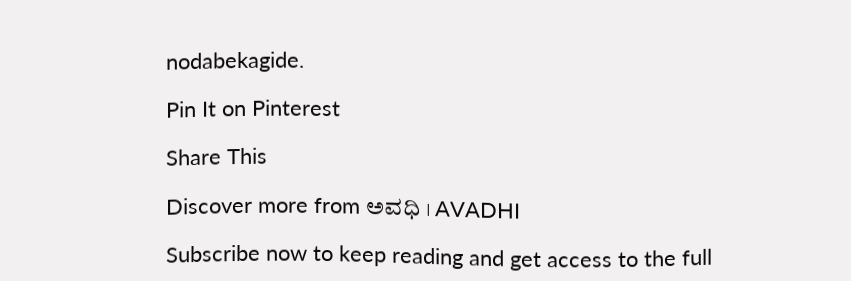nodabekagide.

Pin It on Pinterest

Share This

Discover more from ಅವಧಿ । AVADHI

Subscribe now to keep reading and get access to the full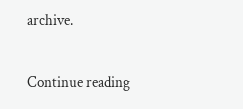archive.

Continue reading